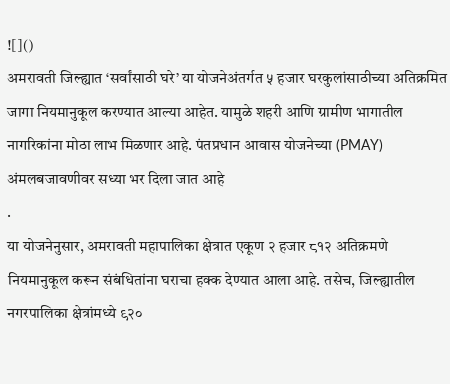![]()
अमरावती जिल्ह्यात ‘सर्वांसाठी घरे’ या योजनेअंतर्गत ५ हजार घरकुलांसाठीच्या अतिक्रमित जागा नियमानुकूल करण्यात आल्या आहेत. यामुळे शहरी आणि ग्रामीण भागातील नागरिकांना मोठा लाभ मिळणार आहे. पंतप्रधान आवास योजनेच्या (PMAY) अंमलबजावणीवर सध्या भर दिला जात आहे
.
या योजनेनुसार, अमरावती महापालिका क्षेत्रात एकूण २ हजार ८१२ अतिक्रमणे नियमानुकूल करून संबंधितांना घराचा हक्क देण्यात आला आहे. तसेच, जिल्ह्यातील नगरपालिका क्षेत्रांमध्ये ९२०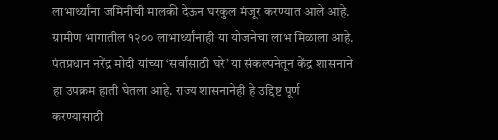लाभार्थ्यांना जमिनीची मालकी देऊन घरकुल मंजूर करण्यात आले आहे. ग्रामीण भागातील १२०० लाभार्थ्यांनाही या योजनेचा लाभ मिळाला आहे.
पंतप्रधान नरेंद्र मोदी यांच्या ‘सर्वांसाठी घरे’ या संकल्पनेतून केंद्र शासनाने हा उपक्रम हाती घेतला आहे. राज्य शासनानेही हे उद्दिष्ट पूर्ण करण्यासाठी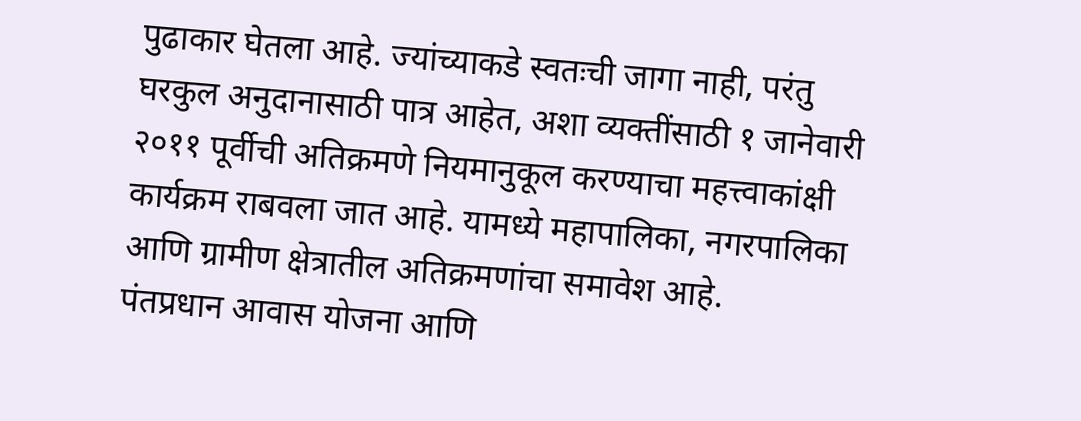पुढाकार घेतला आहे. ज्यांच्याकडे स्वतःची जागा नाही, परंतु घरकुल अनुदानासाठी पात्र आहेत, अशा व्यक्तींसाठी १ जानेवारी २०११ पूर्वीची अतिक्रमणे नियमानुकूल करण्याचा महत्त्वाकांक्षी कार्यक्रम राबवला जात आहे. यामध्ये महापालिका, नगरपालिका आणि ग्रामीण क्षेत्रातील अतिक्रमणांचा समावेश आहे.
पंतप्रधान आवास योजना आणि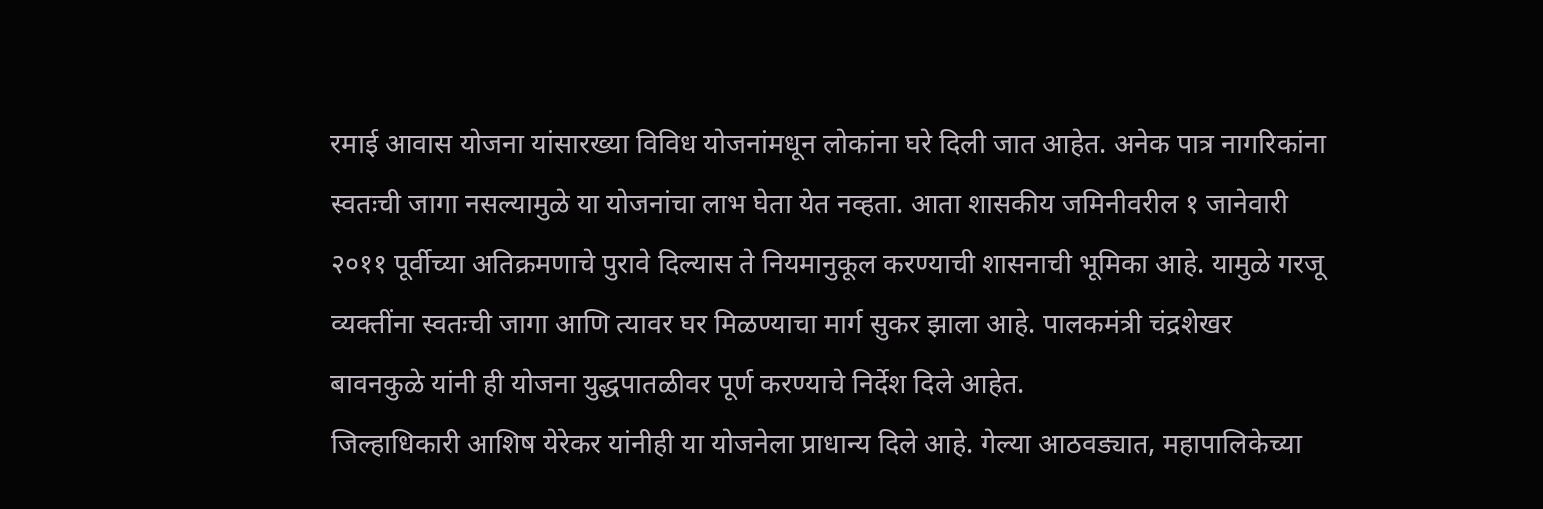रमाई आवास योजना यांसारख्या विविध योजनांमधून लोकांना घरे दिली जात आहेत. अनेक पात्र नागरिकांना स्वतःची जागा नसल्यामुळे या योजनांचा लाभ घेता येत नव्हता. आता शासकीय जमिनीवरील १ जानेवारी २०११ पूर्वीच्या अतिक्रमणाचे पुरावे दिल्यास ते नियमानुकूल करण्याची शासनाची भूमिका आहे. यामुळे गरजू व्यक्तींना स्वतःची जागा आणि त्यावर घर मिळण्याचा मार्ग सुकर झाला आहे. पालकमंत्री चंद्रशेखर बावनकुळे यांनी ही योजना युद्धपातळीवर पूर्ण करण्याचे निर्देश दिले आहेत.
जिल्हाधिकारी आशिष येरेकर यांनीही या योजनेला प्राधान्य दिले आहे. गेल्या आठवड्यात, महापालिकेच्या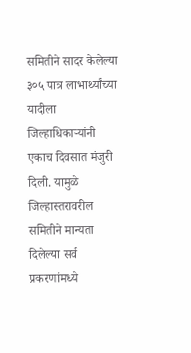समितीने सादर केलेल्या ३०५ पात्र लाभार्थ्यांच्या यादीला जिल्हाधिकाऱ्यांनी एकाच दिवसात मंजुरी दिली. यामुळे जिल्हास्तरावरील समितीने मान्यता दिलेल्या सर्व प्रकरणांमध्ये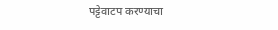पट्टेवाटप करण्याचा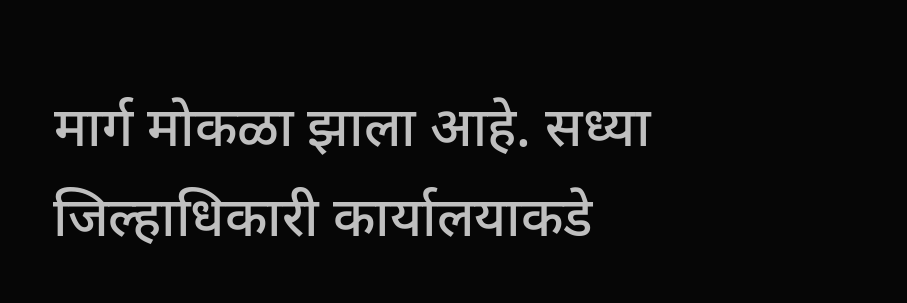मार्ग मोकळा झाला आहे. सध्या जिल्हाधिकारी कार्यालयाकडे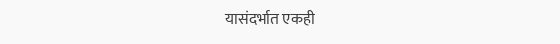यासंदर्भात एकही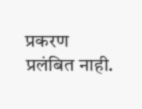प्रकरण प्रलंबित नाही.